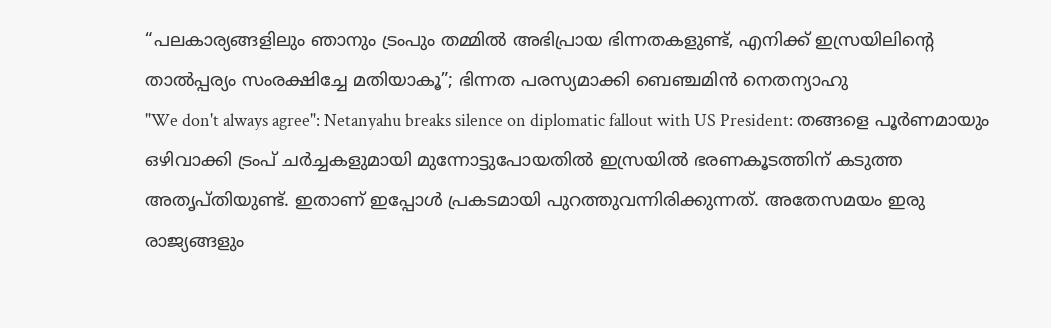“പലകാര്യങ്ങളിലും ഞാനും ട്രംപും തമ്മിൽ അഭിപ്രായ ഭിന്നതകളുണ്ട്, എനിക്ക് ഇസ്രയിലിൻ്റെ താൽപ്പര്യം സംരക്ഷിച്ചേ മതിയാകൂ”; ഭിന്നത പരസ്യമാക്കി ബെഞ്ചമിൻ നെതന്യാഹു
"We don't always agree": Netanyahu breaks silence on diplomatic fallout with US President: തങ്ങളെ പൂർണമായും ഒഴിവാക്കി ട്രംപ് ചർച്ചകളുമായി മുന്നോട്ടുപോയതിൽ ഇസ്രയിൽ ഭരണകൂടത്തിന് കടുത്ത അതൃപ്തിയുണ്ട്. ഇതാണ് ഇപ്പോൾ പ്രകടമായി പുറത്തുവന്നിരിക്കുന്നത്. അതേസമയം ഇരു രാജ്യങ്ങളും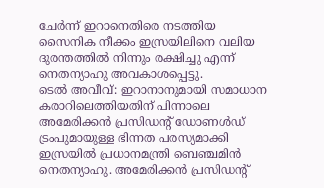ചേർന്ന് ഇറാനെതിരെ നടത്തിയ സൈനിക നീക്കം ഇസ്രയിലിനെ വലിയ ദുരന്തത്തിൽ നിന്നും രക്ഷിച്ചു എന്ന് നെതന്യാഹു അവകാശപ്പെട്ടു.
ടെൽ അവീവ്: ഇറാനാനുമായി സമാധാന കരാറിലെത്തിയതിന് പിന്നാലെ അമേരിക്കൻ പ്രസിഡൻ്റ് ഡോണൾഡ് ട്രംപുമായുള്ള ഭിന്നത പരസ്യമാക്കി ഇസ്രയിൽ പ്രധാനമന്ത്രി ബെഞ്ചമിൻ നെതന്യാഹു. അമേരിക്കൻ പ്രസിഡൻ്റ്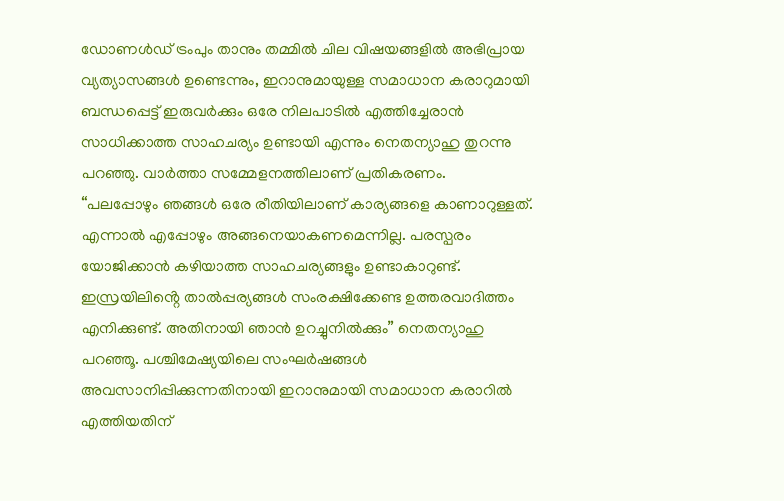ഡോണൾഡ് ട്രംപും താനും തമ്മിൽ ചില വിഷയങ്ങളിൽ അഭിപ്രായ വ്യത്യാസങ്ങൾ ഉണ്ടെന്നും, ഇറാനുമായുള്ള സമാധാന കരാറുമായി ബന്ധപ്പെട്ട് ഇരുവർക്കും ഒരേ നിലപാടിൽ എത്തിച്ചേരാൻ സാധിക്കാത്ത സാഹചര്യം ഉണ്ടായി എന്നും നെതന്യാഹു തുറന്നു പറഞ്ഞു. വാർത്താ സമ്മേളനത്തിലാണ് പ്രതികരണം.
“പലപ്പോഴും ഞങ്ങൾ ഒരേ രീതിയിലാണ് കാര്യങ്ങളെ കാണാറുള്ളത്. എന്നാൽ എപ്പോഴും അങ്ങനെയാകണമെന്നില്ല. പരസ്പരം യോജിക്കാൻ കഴിയാത്ത സാഹചര്യങ്ങളും ഉണ്ടാകാറുണ്ട്. ഇസ്രയിലിൻ്റെ താൽപ്പര്യങ്ങൾ സംരക്ഷിക്കേണ്ട ഉത്തരവാദിത്തം എനിക്കുണ്ട്. അതിനായി ഞാൻ ഉറച്ചുനിൽക്കും” നെതന്യാഹു പറഞ്ഞൂ. പശ്ചിമേഷ്യയിലെ സംഘർഷങ്ങൾ അവസാനിപ്പിക്കുന്നതിനായി ഇറാനുമായി സമാധാന കരാറിൽ എത്തിയതിന്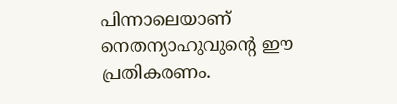പിന്നാലെയാണ് നെതന്യാഹുവുൻ്റെ ഈ പ്രതികരണം.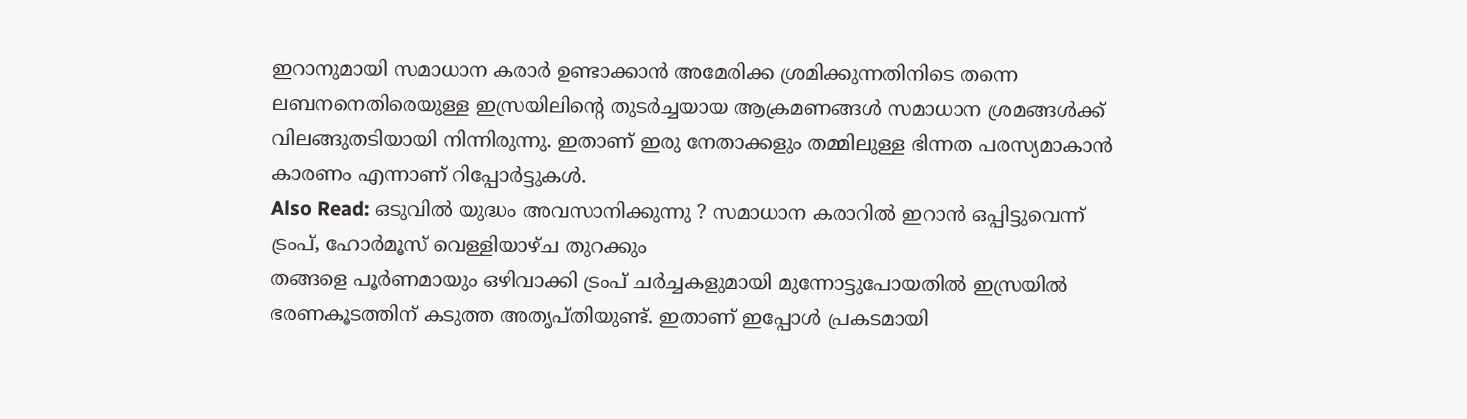ഇറാനുമായി സമാധാന കരാർ ഉണ്ടാക്കാൻ അമേരിക്ക ശ്രമിക്കുന്നതിനിടെ തന്നെ ലബനനെതിരെയുള്ള ഇസ്രയിലിൻ്റെ തുടർച്ചയായ ആക്രമണങ്ങൾ സമാധാന ശ്രമങ്ങൾക്ക് വിലങ്ങുതടിയായി നിന്നിരുന്നു. ഇതാണ് ഇരു നേതാക്കളും തമ്മിലുള്ള ഭിന്നത പരസ്യമാകാൻ കാരണം എന്നാണ് റിപ്പോർട്ടുകൾ.
Also Read: ഒടുവിൽ യുദ്ധം അവസാനിക്കുന്നു ? സമാധാന കരാറിൽ ഇറാൻ ഒപ്പിട്ടുവെന്ന് ട്രംപ്, ഹോർമൂസ് വെള്ളിയാഴ്ച തുറക്കും
തങ്ങളെ പൂർണമായും ഒഴിവാക്കി ട്രംപ് ചർച്ചകളുമായി മുന്നോട്ടുപോയതിൽ ഇസ്രയിൽ ഭരണകൂടത്തിന് കടുത്ത അതൃപ്തിയുണ്ട്. ഇതാണ് ഇപ്പോൾ പ്രകടമായി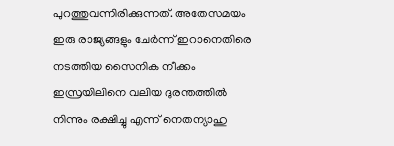പുറത്തുവന്നിരിക്കുന്നത്. അതേസമയം ഇരു രാജ്യങ്ങളും ചേർന്ന് ഇറാനെതിരെ നടത്തിയ സൈനിക നീക്കം ഇസ്രയിലിനെ വലിയ ദുരന്തത്തിൽ നിന്നും രക്ഷിച്ചു എന്ന് നെതന്യാഹു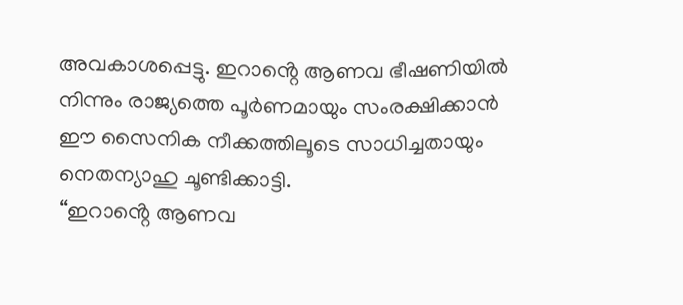അവകാശപ്പെട്ടു. ഇറാൻ്റെ ആണവ ഭീഷണിയിൽ നിന്നും രാജ്യത്തെ പൂർണമായും സംരക്ഷിക്കാൻ ഈ സൈനിക നീക്കത്തിലൂടെ സാധിച്ചതായും നെതന്യാഹു ചൂണ്ടിക്കാട്ടി.
“ഇറാൻ്റെ ആണവ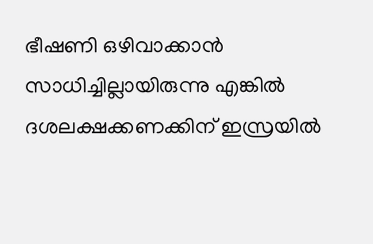ഭീഷണി ഒഴിവാക്കാൻ സാധിച്ചില്ലായിരുന്നു എങ്കിൽ ദശലക്ഷക്കണക്കിന് ഇസ്രയിൽ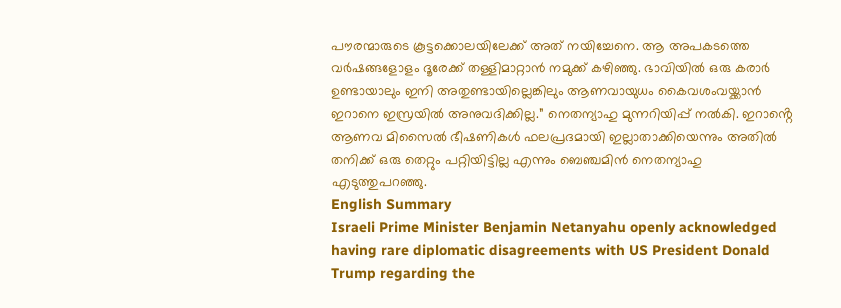പൗരന്മാരുടെ കൂട്ടക്കൊലയിലേക്ക് അത് നയിച്ചേനെ. ആ അപകടത്തെ വർഷങ്ങളോളം ദൂരേക്ക് തള്ളിമാറ്റാൻ നമുക്ക് കഴിഞ്ഞു. ഭാവിയിൽ ഒരു കരാർ ഉണ്ടായാലും ഇനി അതുണ്ടായില്ലെങ്കിലും ആണവായുധം കൈവശംവയ്ക്കാൻ ഇറാനെ ഇസ്രയിൽ അനുവദിക്കില്ല.” നെതന്യാഹു മുന്നറിയിപ്പ് നൽകി. ഇറാൻ്റെ ആണവ മിസൈൽ ഭീഷണികൾ ഫലപ്രദമായി ഇല്ലാതാക്കിയെന്നും അതിൽ തനിക്ക് ഒരു തെറ്റും പറ്റിയിട്ടില്ല എന്നും ബെഞ്ചമിൻ നെതന്യാഹു എടുത്തുപറഞ്ഞു.
English Summary
Israeli Prime Minister Benjamin Netanyahu openly acknowledged having rare diplomatic disagreements with US President Donald Trump regarding the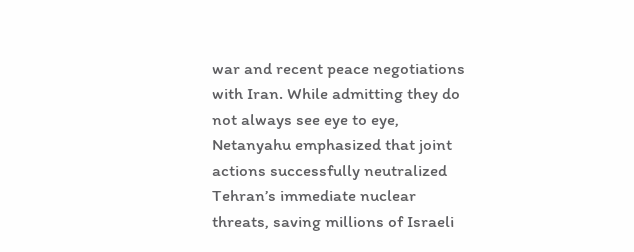war and recent peace negotiations with Iran. While admitting they do not always see eye to eye, Netanyahu emphasized that joint actions successfully neutralized Tehran’s immediate nuclear threats, saving millions of Israeli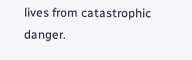lives from catastrophic danger.